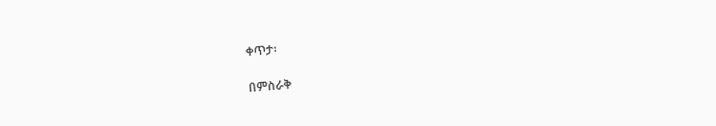ቀጥታ፡

በምስራቅ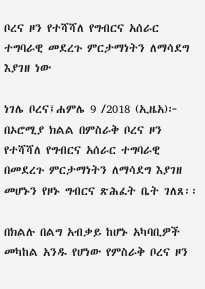ቦረና ዞን የተሻሻለ የግብርና አሰራር ተግባራዊ መደረጉ ምርታማነትን ለማሳደግ እያገዘ ነው

ነገሌ ቦረና፤ሐምሌ 9 /2018 (ኢዜአ)፦ በኦሮሚያ ክልል በምስራቅ ቦረና ዞን የተሻሻለ የግብርና አሰራር ተግባራዊ በመደረጉ ምርታማነትን ለማሳደግ እያገዘ መሆኑን የዞኑ ግብርና ጽሕፈት ቤት ገለጸ፡፡

በክልሉ በልግ አብቃይ ከሆኑ አካባቢዎች መካከል አንዱ የሆነው የምስራቅ ቦረና ዞን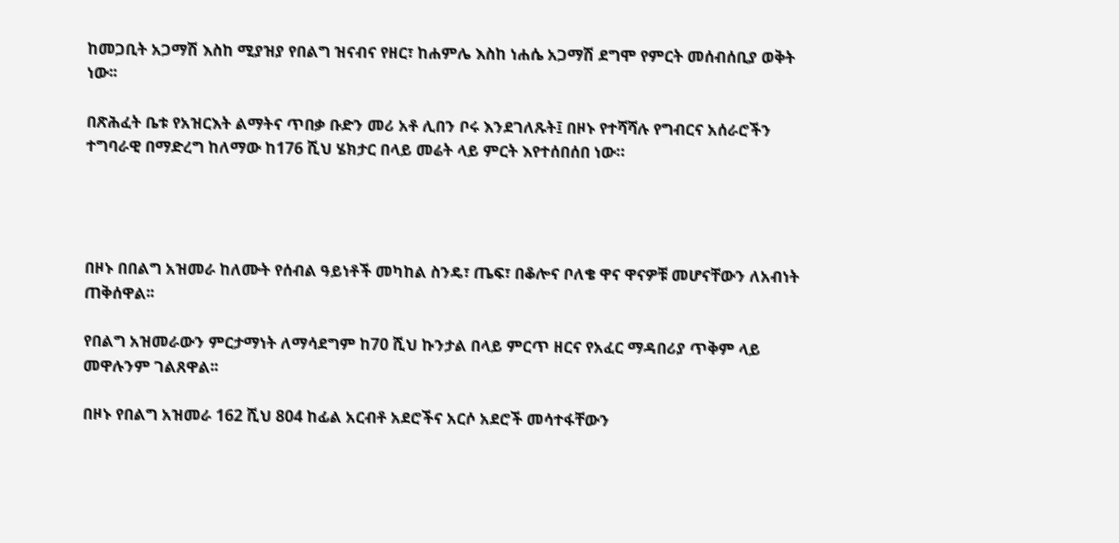ከመጋቢት አጋማሽ እስከ ሚያዝያ የበልግ ዝናብና የዘር፣ ከሐምሌ እስከ ነሐሴ አጋማሽ ደግሞ የምርት መሰብሰቢያ ወቅት ነው፡፡

በጽሕፈት ቤቱ የአዝርእት ልማትና ጥበቃ ቡድን መሪ አቶ ሊበን ቦሩ እንደገለጹት፤ በዞኑ የተሻሻሉ የግብርና አሰራሮችን ተግባራዊ በማድረግ ከለማው ከ176 ሺህ ሄክታር በላይ መሬት ላይ ምርት እየተሰበሰበ ነው።




በዞኑ በበልግ አዝመራ ከለሙት የሰብል ዓይነቶች መካከል ስንዴ፣ ጤፍ፣ በቆሎና ቦለቄ ዋና ዋናዎቹ መሆናቸውን ለአብነት ጠቅሰዋል፡፡

የበልግ አዝመራውን ምርታማነት ለማሳደግም ከ70 ሺህ ኩንታል በላይ ምርጥ ዘርና የአፈር ማዳበሪያ ጥቅም ላይ መዋሉንም ገልጸዋል፡፡

በዞኑ የበልግ አዝመራ 162 ሺህ 804 ከፊል አርብቶ አደሮችና አርሶ አደሮች መሳተፋቸውን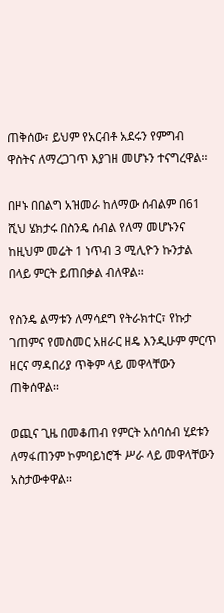ጠቅሰው፣ ይህም የአርብቶ አደሩን የምግብ ዋስትና ለማረጋገጥ እያገዘ መሆኑን ተናግረዋል፡፡

በዞኑ በበልግ አዝመራ ከለማው ሰብልም በ61 ሺህ ሄክታሩ በስንዴ ሰብል የለማ መሆኑንና ከዚህም መሬት 1 ነጥብ 3 ሚሊዮን ኩንታል በላይ ምርት ይጠበቃል ብለዋል፡፡

የስንዴ ልማቱን ለማሳደግ የትራክተር፣ የኩታ ገጠምና የመስመር አዘራር ዘዴ እንዲሁም ምርጥ ዘርና ማዳበሪያ ጥቅም ላይ መዋላቸውን ጠቅሰዋል፡፡

ወጪና ጊዜ በመቆጠብ የምርት አሰባሰብ ሂደቱን ለማፋጠንም ኮምባይነሮች ሥራ ላይ መዋላቸውን አስታውቀዋል፡፡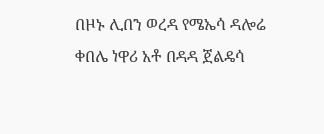በዞኑ ሊበን ወረዳ የሜኤሳ ዳሎሬ ቀበሌ ነዋሪ አቶ በዳዳ ጀልዴሳ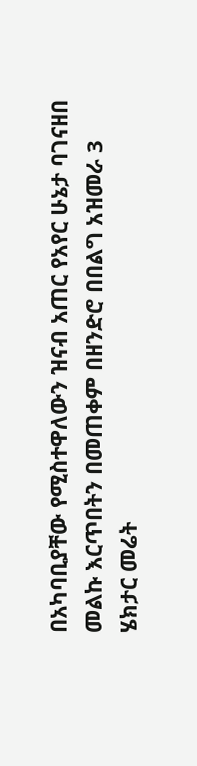በአካባቢያቸው የሚስተዋለውን ዝናብ አጠር የአየር ሁኔታ ባገናዘበ መልኩ እርጥበትን በመጠቀም በዘንድሮ በበልግ አዝመራ 3 ሄክታር መሬት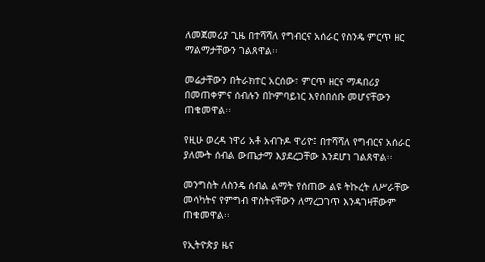ለመጀመሪያ ጊዜ በተሻሻለ የግብርና አሰራር የስንዴ ምርጥ ዘር ማልማታቸውን ገልጸዋል፡፡

መሬታቸውን በትራክተር አርሰው፣ ምርጥ ዘርና ማዳበሪያ በመጠቀምና ሰብሉን በኮምባይነር እየሰበሰቡ መሆናቸውን ጠቁመዋል፡፡

የዚሁ ወረዳ ነዋሪ አቶ አብጉዶ ዋሪዮ፤ በተሻሻለ የግብርና አሰራር ያለሙት ሰብል ውጤታማ እያደረጋቸው እንደሆነ ገልጸዋል፡፡

መንግስት ለስንዴ ሰብል ልማት የሰጠው ልዩ ትኩረት ለሥራቸው መሳካትና የምግብ ዋስትናቸውን ለማረጋገጥ እንዳገዛቸውም ጠቁመዋል፡፡

የኢትዮጵያ ዜና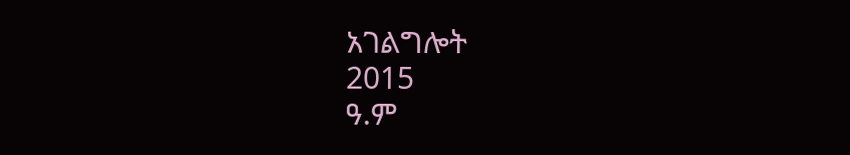አገልግሎት
2015
ዓ.ም